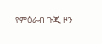የምዕራብ ጉጂ ዞን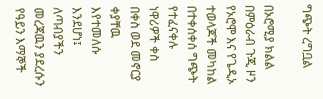ግጭት ረግቧል

በኦሮሚያ ክልል በምዕራብ ጉጂ ዞን የኦሮሞ እና የጌዲኦ ተወላጆች መካከል በተቀሰቀሰ ግጭት የተፈናቀሉ ነዋሪዎች ቀስ በቀስ ወደ መኖርያ ቀያቸዉ እየተመለሱ እንደሆነ፤ ለጣብያችን መረጃዉን ያደረሱን የዓይን እማኞች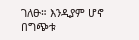ገለፁ። እንዲያም ሆኖ በግጭቱ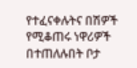የተፈናቀሉትና በሽዎች የሚቆጠሩ ነዋሪዎች በተጠለሉበት ቦታ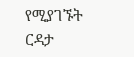የሚያገኙት ርዳታ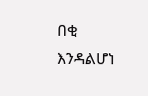በቂ እንዳልሆነ